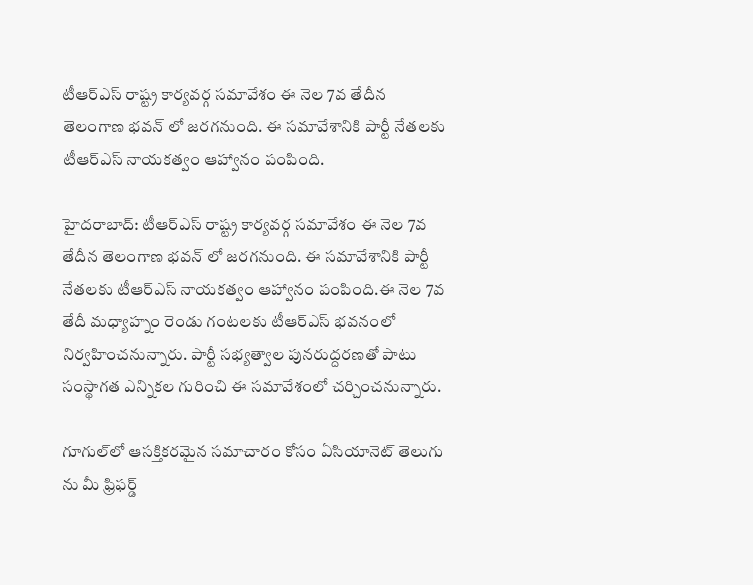టీఆర్ఎస్ రాష్ట్ర కార్యవర్గ సమావేశం ఈ నెల 7వ తేదీన తెలంగాణ భవన్ లో జరగనుంది. ఈ సమావేశానికి పార్టీ నేతలకు టీఆర్ఎస్ నాయకత్వం ఆహ్వానం పంపింది.

హైదరాబాద్: టీఆర్ఎస్ రాష్ట్ర కార్యవర్గ సమావేశం ఈ నెల 7వ తేదీన తెలంగాణ భవన్ లో జరగనుంది. ఈ సమావేశానికి పార్టీ నేతలకు టీఆర్ఎస్ నాయకత్వం ఆహ్వానం పంపింది.ఈ నెల 7వ తేదీ మధ్యాహ్నం రెండు గంటలకు టీఆర్ఎస్ భవనంలో నిర్వహించనున్నారు. పార్టీ సభ్యత్వాల పునరుద్దరణతో పాటు సంస్థాగత ఎన్నికల గురించి ఈ సమావేశంలో చర్చించనున్నారు.

గూగుల్‌లో ఆసక్తికరమైన సమాచారం కోసం ఏసియానెట్ తెలుగు ను మీ ఫ్రిఫర్డ్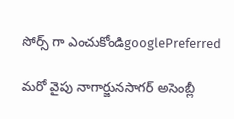సోర్స్ గా ఎంచుకోండిgooglePreferred

మరో వైపు నాగార్జునసాగర్ అసెంబ్లీ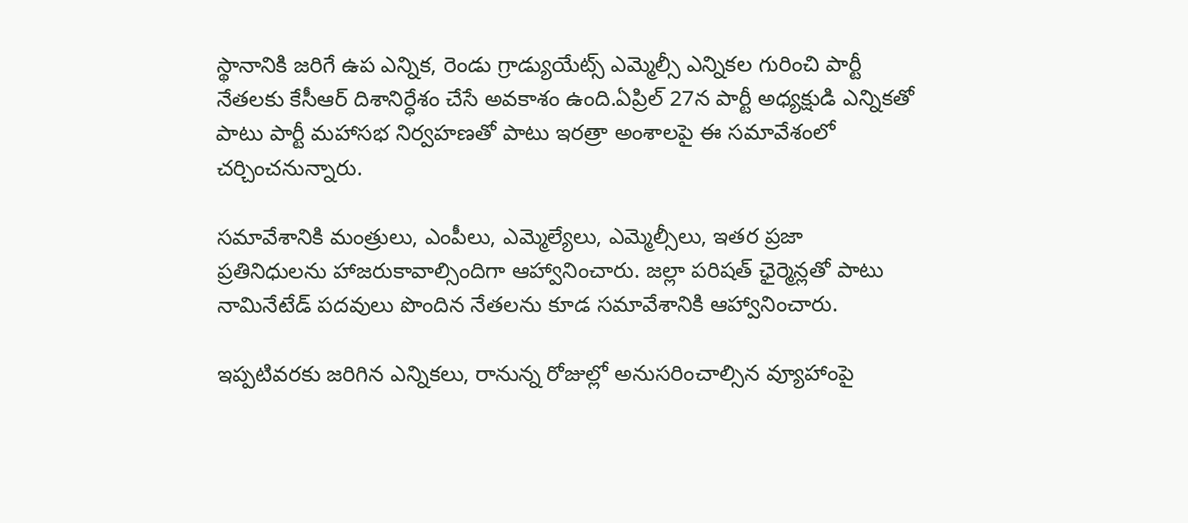స్థానానికి జరిగే ఉప ఎన్నిక, రెండు గ్రాడ్యుయేట్స్ ఎమ్మెల్సీ ఎన్నికల గురించి పార్టీ నేతలకు కేసీఆర్ దిశానిర్ధేశం చేసే అవకాశం ఉంది.ఏప్రిల్ 27న పార్టీ అధ్యక్షుడి ఎన్నికతో పాటు పార్టీ మహాసభ నిర్వహణతో పాటు ఇరత్రా అంశాలపై ఈ సమావేశంలో చర్చించనున్నారు.

సమావేశానికి మంత్రులు, ఎంపీలు, ఎమ్మెల్యేలు, ఎమ్మెల్సీలు, ఇతర ప్రజా ప్రతినిధులను హాజరుకావాల్సిందిగా ఆహ్వానించారు. జల్లా పరిషత్ ఛైర్మెన్లతో పాటు నామినేటేడ్ పదవులు పొందిన నేతలను కూడ సమావేశానికి ఆహ్వానించారు.

ఇప్పటివరకు జరిగిన ఎన్నికలు, రానున్న రోజుల్లో అనుసరించాల్సిన వ్యూహాంపై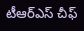టీఆర్ఎస్ చీఫ్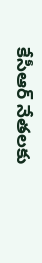కేసీఆర్ నేతలకు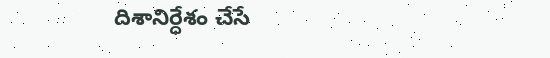దిశానిర్ధేశం చేసే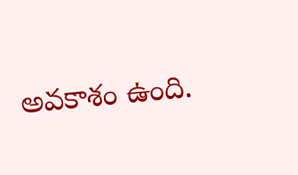అవకాశం ఉంది.